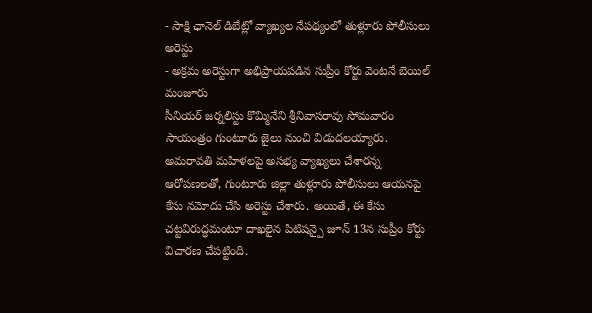- సాక్షి ఛానెల్ డిబేట్లో వ్యాఖ్యల నేపథ్యంలో తుళ్లూరు పోలీసులు అరెస్టు
- అక్రమ అరెస్టుగా అభిప్రాయపడిన సుప్రీం కోర్టు వెంటనే బెయిల్ మంజూరు
సీనియర్ జర్నలిస్టు కొమ్మినేని శ్రీనివాసరావు సోమవారం సాయంత్రం గుంటూరు జైలు నుంచి విడుదలయ్యారు. అమరావతి మహిళలపై అసభ్య వ్యాఖ్యలు చేశారన్న ఆరోపణలతో, గుంటూరు జిల్లా తుళ్లూరు పోలీసులు ఆయనపై కేసు నమోదు చేసి అరెస్టు చేశారు. అయితే, ఈ కేసు చట్టవిరుద్ధమంటూ దాఖలైన పిటిషన్పై జూన్ 13న సుప్రీం కోర్టు విచారణ చేపట్టింది.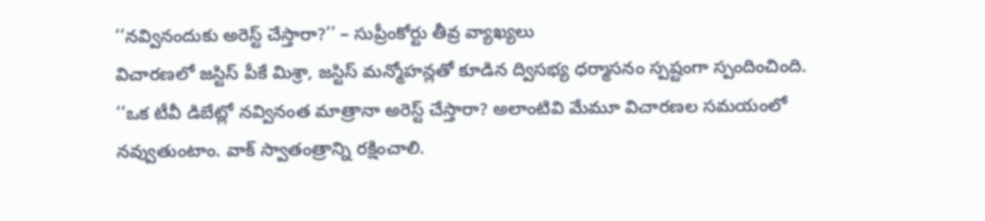‘‘నవ్వినందుకు అరెస్ట్ చేస్తారా?’’ – సుప్రీంకోర్టు తీవ్ర వ్యాఖ్యలు
విచారణలో జస్టిస్ పీకే మిశ్రా, జస్టిస్ మన్మోహన్లతో కూడిన ద్విసభ్య ధర్మాసనం స్పష్టంగా స్పందించింది. ‘‘ఒక టీవీ డిబేట్లో నవ్వినంత మాత్రానా అరెస్ట్ చేస్తారా? అలాంటివి మేమూ విచారణల సమయంలో నవ్వుతుంటాం. వాక్ స్వాతంత్రాన్ని రక్షించాలి.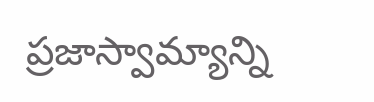ప్రజాస్వామ్యాన్ని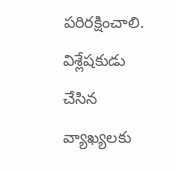పరిరక్షించాలి. విశ్లేషకుడు చేసిన వ్యాఖ్యలకు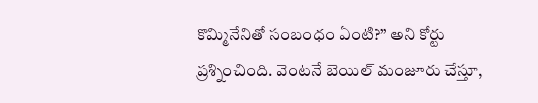కొమ్మినేనితో సంబంధం ఏంటి?’’ అని కోర్టు ప్రశ్నించింది. వెంటనే బెయిల్ మంజూరు చేస్తూ,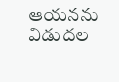ఆయనను విడుదల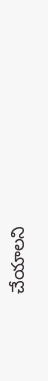చేయాలని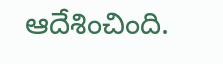ఆదేశించింది.